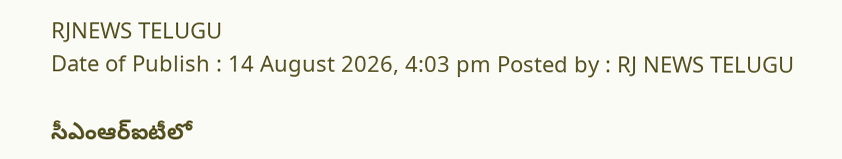RJNEWS TELUGU
Date of Publish : 14 August 2026, 4:03 pm Posted by : RJ NEWS TELUGU

సీఎంఆర్‌ఐటీలో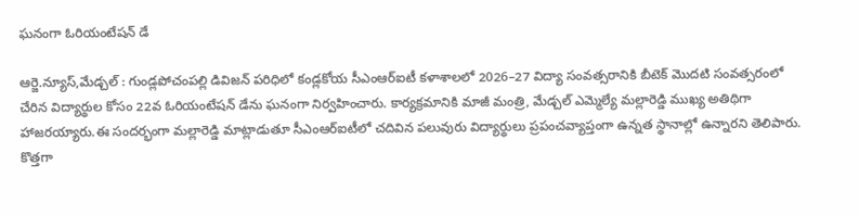ఘనంగా ఓరియంటేషన్‌ డే

ఆర్జె.న్యూస్,మేడ్చల్ : గుండ్లపోచంపల్లి డివిజన్ పరిధిలో కండ్లకోయ సీఎంఆర్‌ఐటీ కళాశాలలో 2026–27 విద్యా సంవత్సరానికి బీటెక్‌ మొదటి సంవత్సరంలో చేరిన విద్యార్థుల కోసం 22వ ఓరియంటేషన్‌ డేను ఘనంగా నిర్వహించారు. కార్యక్రమానికి మాజీ మంత్రి, మేడ్చల్‌ ఎమ్మెల్యే మల్లారెడ్డి ముఖ్య అతిథిగా హాజరయ్యారు.ఈ సందర్భంగా మల్లారెడ్డి మాట్లాడుతూ సీఎంఆర్‌ఐటీలో చదివిన పలువురు విద్యార్థులు ప్రపంచవ్యాప్తంగా ఉన్నత స్థానాల్లో ఉన్నారని తెలిపారు. కొత్తగా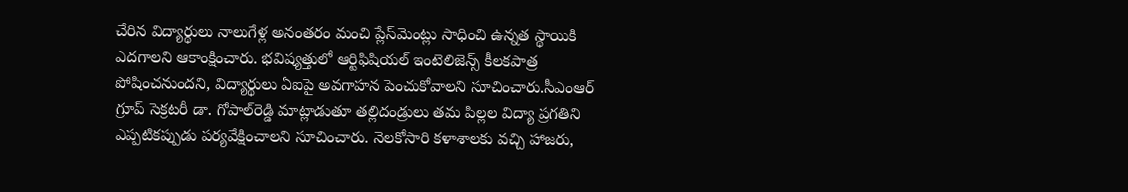చేరిన విద్యార్థులు నాలుగేళ్ల అనంతరం మంచి ప్లేస్‌మెంట్లు సాధించి ఉన్నత స్థాయికి ఎదగాలని ఆకాంక్షించారు. భవిష్యత్తులో ఆర్టిఫిషియల్‌ ఇంటెలిజెన్స్‌ కీలకపాత్ర పోషించనుందని, విద్యార్థులు ఏఐపై అవగాహన పెంచుకోవాలని సూచించారు.సీఎంఆర్‌ గ్రూప్‌ సెక్రటరీ డా. గోపాల్‌రెడ్డి మాట్లాడుతూ తల్లిదండ్రులు తమ పిల్లల విద్యా ప్రగతిని ఎప్పటికప్పుడు పర్యవేక్షించాలని సూచించారు. నెలకోసారి కళాశాలకు వచ్చి హాజరు,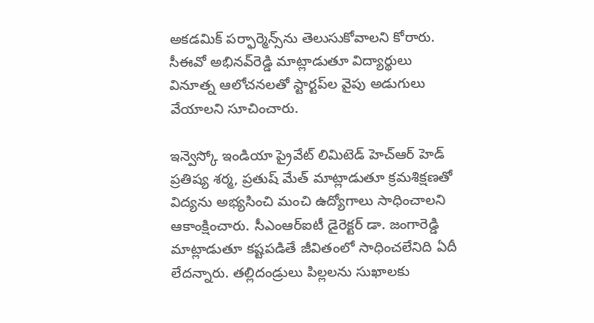అకడమిక్‌ పర్ఫార్మెన్స్‌ను తెలుసుకోవాలని కోరారు. సీఈవో అభినవ్‌రెడ్డి మాట్లాడుతూ విద్యార్థులు వినూత్న ఆలోచనలతో స్టార్టప్‌ల వైపు అడుగులు వేయాలని సూచించారు.

ఇన్వెస్కో ఇండియా ప్రైవేట్‌ లిమిటెడ్‌ హెచ్‌ఆర్‌ హెడ్‌ ప్రతిష్య శర్మ, ప్రతుష్‌ మేత్‌ మాట్లాడుతూ క్రమశిక్షణతో విద్యను అభ్యసించి మంచి ఉద్యోగాలు సాధించాలని ఆకాంక్షించారు. సీఎంఆర్‌ఐటీ డైరెక్టర్‌ డా. జంగారెడ్డి మాట్లాడుతూ కష్టపడితే జీవితంలో సాధించలేనిది ఏదీ లేదన్నారు. తల్లిదండ్రులు పిల్లలను సుఖాలకు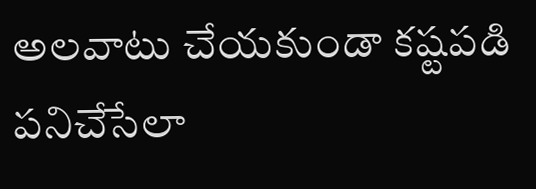అలవాటు చేయకుండా కష్టపడి పనిచేసేలా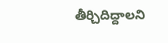తీర్చిదిద్దాలని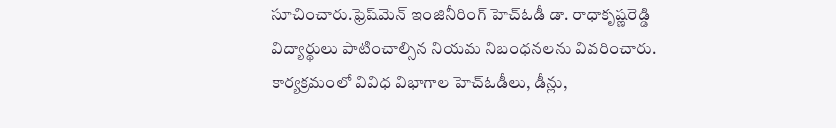సూచించారు.ఫ్రెష్‌మెన్‌ ఇంజినీరింగ్‌ హెచ్‌ఓడీ డా. రాధాకృష్ణరెడ్డి విద్యార్థులు పాటించాల్సిన నియమ నిబంధనలను వివరించారు. కార్యక్రమంలో వివిధ విభాగాల హెచ్‌ఓడీలు, డీన్లు,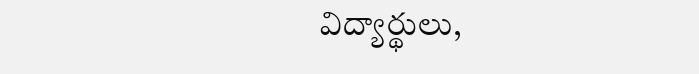విద్యార్థులు,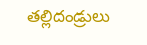తల్లిదండ్రులు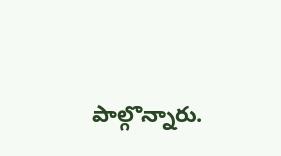పాల్గొన్నారు.